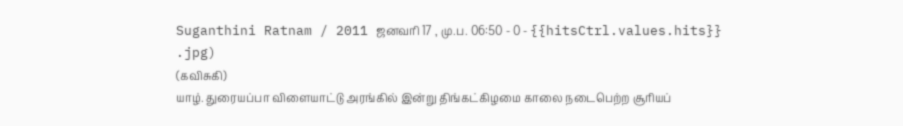Suganthini Ratnam / 2011 ஜனவரி 17 , மு.ப. 06:50 - 0 - {{hitsCtrl.values.hits}}
.jpg)
(கவிசுகி)
யாழ். துரையப்பா விளையாட்டு அரங்கில் இன்று திங்கட்கிழமை காலை நடைபெற்ற சூரியப்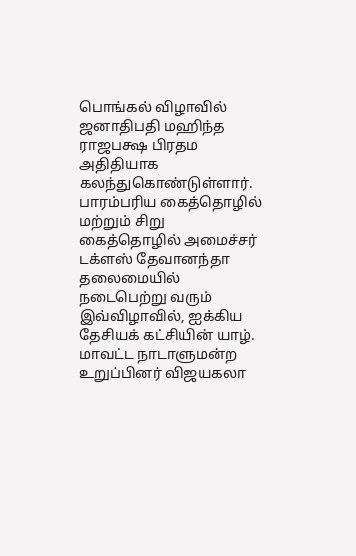பொங்கல் விழாவில் ஜனாதிபதி மஹிந்த ராஜபக்ஷ பிரதம அதிதியாக கலந்துகொண்டுள்ளார்.
பாரம்பரிய கைத்தொழில் மற்றும் சிறு கைத்தொழில் அமைச்சர் டக்ளஸ் தேவானந்தா தலைமையில் நடைபெற்று வரும் இவ்விழாவில், ஐக்கிய தேசியக் கட்சியின் யாழ். மாவட்ட நாடாளுமன்ற உறுப்பினர் விஜயகலா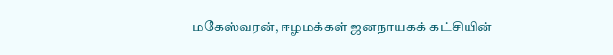மகேஸ்வரன், ஈழமக்கள் ஜனநாயகக் கட்சியின்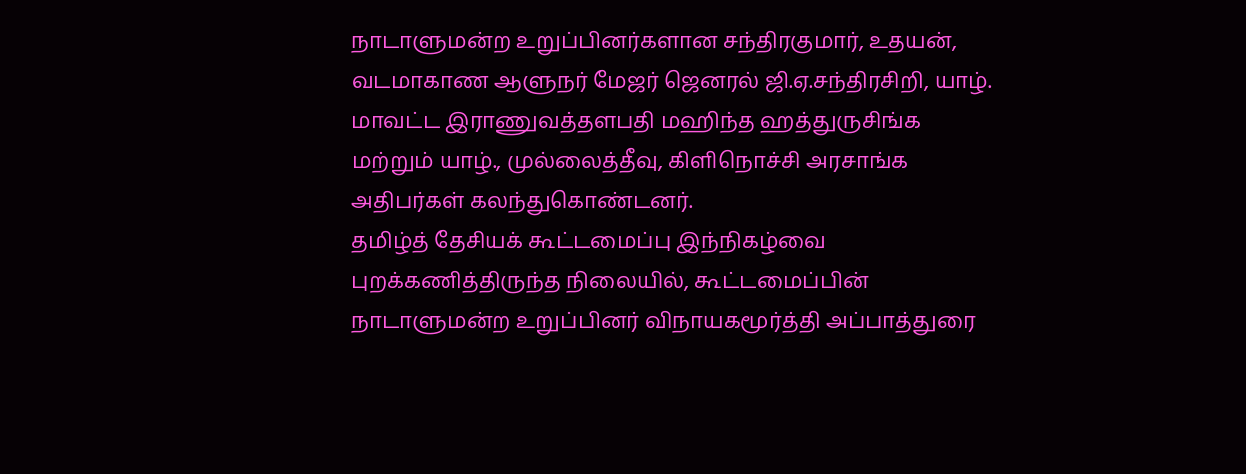நாடாளுமன்ற உறுப்பினர்களான சந்திரகுமார், உதயன், வடமாகாண ஆளுநர் மேஜர் ஜெனரல் ஜி.ஏ.சந்திரசிறி, யாழ். மாவட்ட இராணுவத்தளபதி மஹிந்த ஹத்துருசிங்க மற்றும் யாழ்., முல்லைத்தீவு, கிளிநொச்சி அரசாங்க அதிபர்கள் கலந்துகொண்டனர்.
தமிழ்த் தேசியக் கூட்டமைப்பு இந்நிகழ்வை புறக்கணித்திருந்த நிலையில், கூட்டமைப்பின் நாடாளுமன்ற உறுப்பினர் விநாயகமூர்த்தி அப்பாத்துரை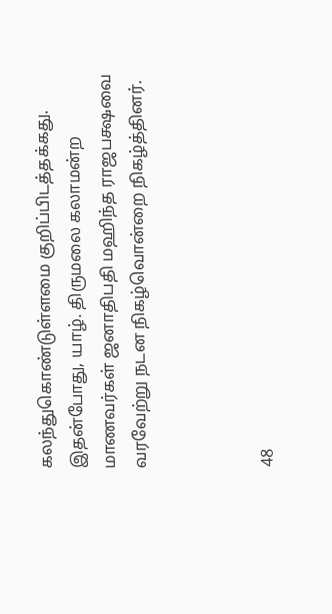கலந்துகொண்டுள்ளமை குறிப்பிடத்தக்கது.
இதன்போது, யாழ். திருமலை கலாமன்ற மாணவர்கள் ஜனாதிபதி மஹிந்த ராஜபக்ஷவை வரவேற்று நடன நிகழ்வொன்றை நிகழ்த்தினர்.



48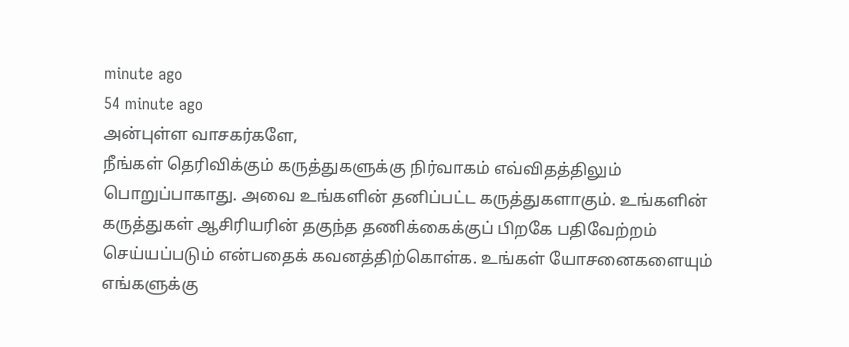minute ago
54 minute ago
அன்புள்ள வாசகர்களே,
நீங்கள் தெரிவிக்கும் கருத்துகளுக்கு நிர்வாகம் எவ்விதத்திலும் பொறுப்பாகாது. அவை உங்களின் தனிப்பட்ட கருத்துகளாகும். உங்களின் கருத்துகள் ஆசிரியரின் தகுந்த தணிக்கைக்குப் பிறகே பதிவேற்றம் செய்யப்படும் என்பதைக் கவனத்திற்கொள்க. உங்கள் யோசனைகளையும் எங்களுக்கு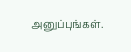அனுப்புங்கள்.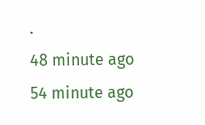.
48 minute ago
54 minute ago